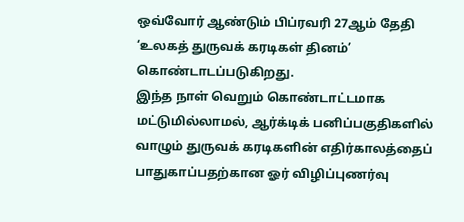ஒவ்வோர் ஆண்டும் பிப்ரவரி 27ஆம் தேதி ‘உலகத் துருவக் கரடிகள் தினம்’ கொண்டாடப்படுகிறது.
இந்த நாள் வெறும் கொண்டாட்டமாக மட்டுமில்லாமல், ஆர்க்டிக் பனிப்பகுதிகளில் வாழும் துருவக் கரடிகளின் எதிர்காலத்தைப் பாதுகாப்பதற்கான ஓர் விழிப்புணர்வு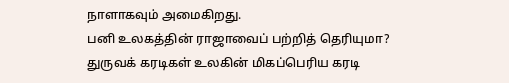நாளாகவும் அமைகிறது.
பனி உலகத்தின் ராஜாவைப் பற்றித் தெரியுமா?
துருவக் கரடிகள் உலகின் மிகப்பெரிய கரடி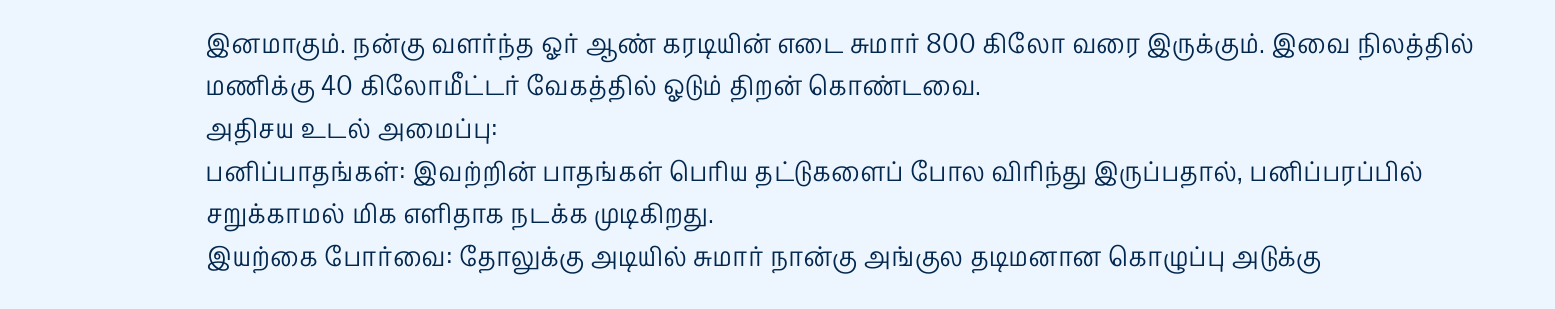இனமாகும். நன்கு வளர்ந்த ஓர் ஆண் கரடியின் எடை சுமார் 800 கிலோ வரை இருக்கும். இவை நிலத்தில் மணிக்கு 40 கிலோமீட்டர் வேகத்தில் ஓடும் திறன் கொண்டவை.
அதிசய உடல் அமைப்பு:
பனிப்பாதங்கள்: இவற்றின் பாதங்கள் பெரிய தட்டுகளைப் போல விரிந்து இருப்பதால், பனிப்பரப்பில் சறுக்காமல் மிக எளிதாக நடக்க முடிகிறது.
இயற்கை போர்வை: தோலுக்கு அடியில் சுமார் நான்கு அங்குல தடிமனான கொழுப்பு அடுக்கு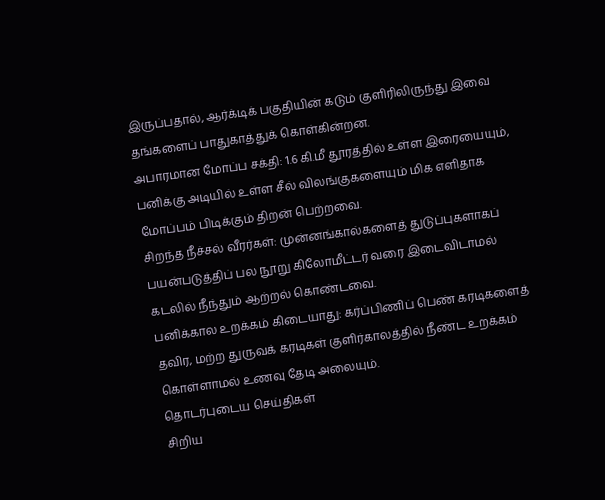இருப்பதால், ஆர்க்டிக் பகுதியின் கடும் குளிரிலிருந்து இவை தங்களைப் பாதுகாத்துக் கொள்கின்றன.
அபாரமான மோப்ப சக்தி: 1.6 கி.மீ தூரத்தில் உள்ள இரையையும், பனிக்கு அடியில் உள்ள சீல் விலங்குகளையும் மிக எளிதாக மோப்பம் பிடிக்கும் திறன் பெற்றவை.
சிறந்த நீச்சல் வீரர்கள்: முன்னங்கால்களைத் துடுப்புகளாகப் பயன்படுத்திப் பல நூறு கிலோமீட்டர் வரை இடைவிடாமல் கடலில் நீந்தும் ஆற்றல் கொண்டவை.
பனிக்கால உறக்கம் கிடையாது: கர்ப்பிணிப் பெண் கரடிகளைத் தவிர, மற்ற துருவக் கரடிகள் குளிர்காலத்தில் நீண்ட உறக்கம் கொள்ளாமல் உணவு தேடி அலையும்.
தொடர்புடைய செய்திகள்
சிறிய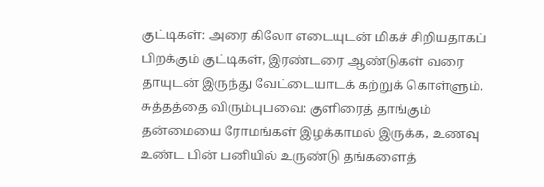குட்டிகள்: அரை கிலோ எடையுடன் மிகச் சிறியதாகப் பிறக்கும் குட்டிகள், இரண்டரை ஆண்டுகள் வரை தாயுடன் இருந்து வேட்டையாடக் கற்றுக் கொள்ளும்.
சுத்தத்தை விரும்புபவை: குளிரைத் தாங்கும் தன்மையை ரோமங்கள் இழக்காமல் இருக்க, உணவு உண்ட பின் பனியில் உருண்டு தங்களைத்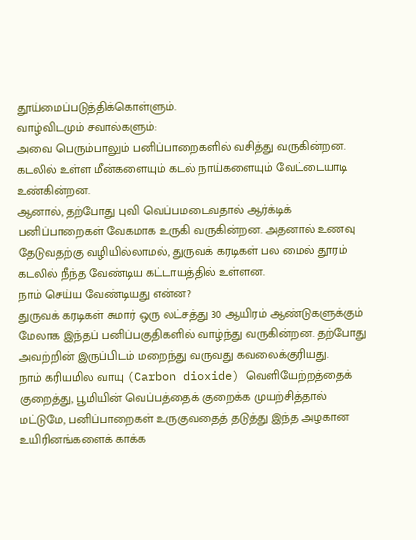தூய்மைப்படுத்திக்கொள்ளும்.
வாழ்விடமும் சவால்களும்:
அவை பெரும்பாலும் பனிப்பாறைகளில் வசித்து வருகின்றன. கடலில் உள்ள மீன்களையும் கடல் நாய்களையும் வேட்டையாடி உண்கின்றன.
ஆனால், தற்போது புவி வெப்பமடைவதால் ஆர்க்டிக் பனிப்பாறைகள் வேகமாக உருகி வருகின்றன. அதனால் உணவு தேடுவதற்கு வழியில்லாமல், துருவக் கரடிகள் பல மைல் தூரம் கடலில் நீந்த வேண்டிய கட்டாயத்தில் உள்ளன.
நாம் செய்ய வேண்டியது என்ன?
துருவக் கரடிகள் சுமார் ஒரு லட்சத்து 30 ஆயிரம் ஆண்டுகளுக்கும் மேலாக இந்தப் பனிப்பகுதிகளில் வாழ்ந்து வருகின்றன. தற்போது அவற்றின் இருப்பிடம் மறைந்து வருவது கவலைக்குரியது.
நாம் கரியமில வாயு (Carbon dioxide) வெளியேற்றத்தைக் குறைத்து, பூமியின் வெப்பத்தைக் குறைக்க முயற்சித்தால் மட்டுமே, பனிப்பாறைகள் உருகுவதைத் தடுத்து இந்த அழகான உயிரினங்களைக் காக்க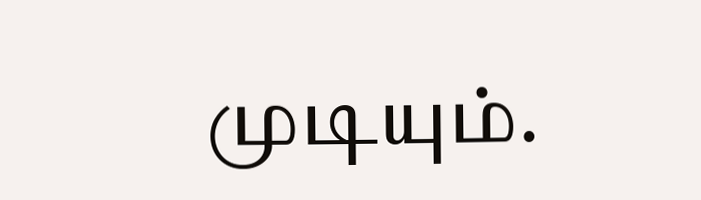முடியும்.